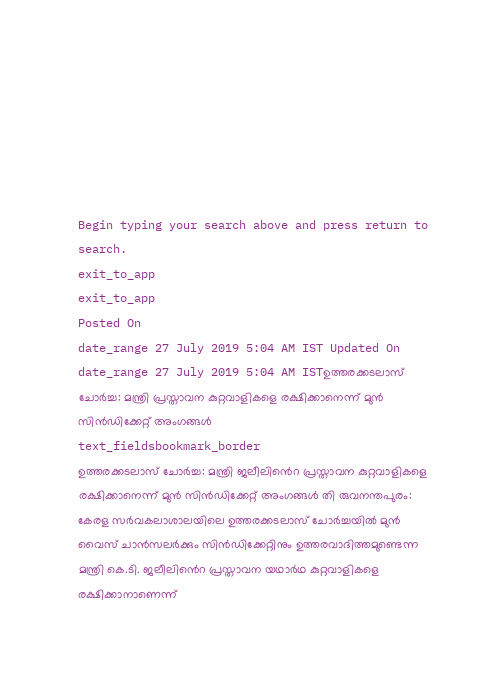Begin typing your search above and press return to search.
exit_to_app
exit_to_app
Posted On
date_range 27 July 2019 5:04 AM IST Updated On
date_range 27 July 2019 5:04 AM ISTഉത്തരക്കടലാസ് ചോർച്ച: മന്ത്രി പ്രസ്താവന കുറ്റവാളികളെ രക്ഷിക്കാനെന്ന് മുൻ സിൻഡിക്കേറ്റ് അംഗങ്ങൾ
text_fieldsbookmark_border
ഉത്തരക്കടലാസ് ചോർച്ച: മന്ത്രി ജലീലിൻെറ പ്രസ്താവന കുറ്റവാളികളെ രക്ഷിക്കാനെന്ന് മുൻ സിൻഡിക്കേറ്റ് അംഗങ്ങൾ തി രുവനന്തപുരം: കേരള സർവകലാശാലയിലെ ഉത്തരക്കടലാസ് ചോർച്ചയിൽ മുൻ വൈസ് ചാൻസലർക്കും സിൻഡിക്കേറ്റിനും ഉത്തരവാദിത്തമുണ്ടെന്ന മന്ത്രി കെ.ടി. ജലീലിൻെറ പ്രസ്താവന യഥാർഥ കുറ്റവാളികളെ രക്ഷിക്കാനാണെന്ന്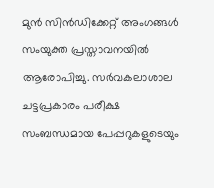മുൻ സിൻഡിക്കേറ്റ് അംഗങ്ങൾ സംയുക്ത പ്രസ്താവനയിൽ ആരോപിച്ചു. സർവകലാശാല ചട്ടപ്രകാരം പരീക്ഷ സംബന്ധമായ പേപ്പറുകളുടെയും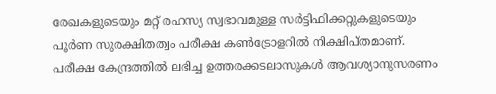രേഖകളുടെയും മറ്റ് രഹസ്യ സ്വഭാവമുള്ള സർട്ടിഫിക്കറ്റുകളുടെയും പൂർണ സുരക്ഷിതത്വം പരീക്ഷ കൺട്രോളറിൽ നിക്ഷിപ്തമാണ്. പരീക്ഷ കേന്ദ്രത്തിൽ ലഭിച്ച ഉത്തരക്കടലാസുകൾ ആവശ്യാനുസരണം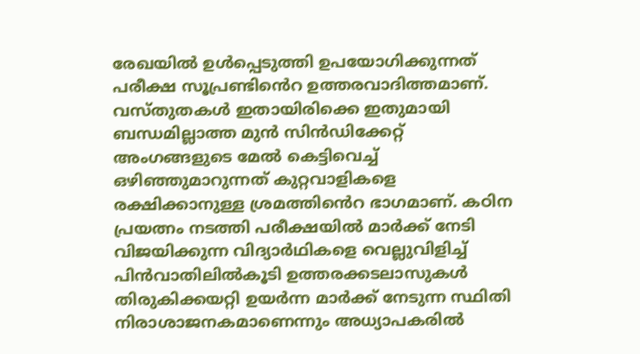രേഖയിൽ ഉൾപ്പെടുത്തി ഉപയോഗിക്കുന്നത് പരീക്ഷ സൂപ്രണ്ടിൻെറ ഉത്തരവാദിത്തമാണ്. വസ്തുതകൾ ഇതായിരിക്കെ ഇതുമായി ബന്ധമില്ലാത്ത മുൻ സിൻഡിക്കേറ്റ് അംഗങ്ങളുടെ മേൽ കെട്ടിവെച്ച് ഒഴിഞ്ഞുമാറുന്നത് കുറ്റവാളികളെ രക്ഷിക്കാനുള്ള ശ്രമത്തിൻെറ ഭാഗമാണ്. കഠിന പ്രയത്നം നടത്തി പരീക്ഷയിൽ മാർക്ക് നേടി വിജയിക്കുന്ന വിദ്യാർഥികളെ വെല്ലുവിളിച്ച് പിൻവാതിലിൽകൂടി ഉത്തരക്കടലാസുകൾ തിരുകിക്കയറ്റി ഉയർന്ന മാർക്ക് നേടുന്ന സ്ഥിതി നിരാശാജനകമാണെന്നും അധ്യാപകരിൽ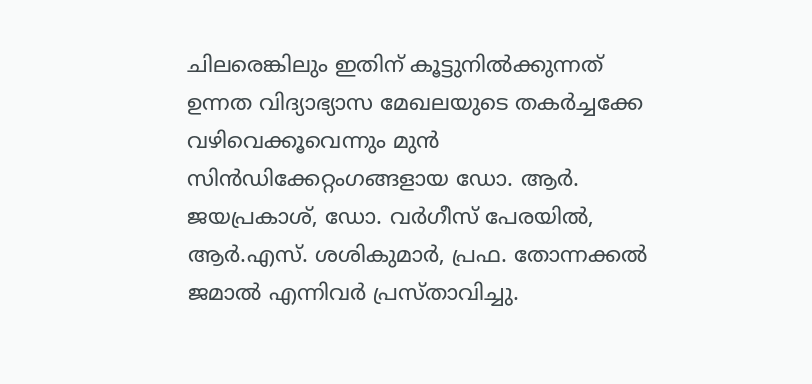ചിലരെങ്കിലും ഇതിന് കൂട്ടുനിൽക്കുന്നത് ഉന്നത വിദ്യാഭ്യാസ മേഖലയുടെ തകർച്ചക്കേ വഴിവെക്കൂവെന്നും മുൻ സിൻഡിക്കേറ്റംഗങ്ങളായ ഡോ. ആർ. ജയപ്രകാശ്, ഡോ. വർഗീസ് പേരയിൽ, ആർ.എസ്. ശശികുമാർ, പ്രഫ. തോന്നക്കൽ ജമാൽ എന്നിവർ പ്രസ്താവിച്ചു.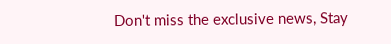Don't miss the exclusive news, Stay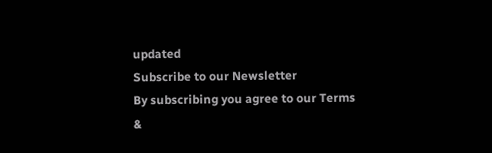updated
Subscribe to our Newsletter
By subscribing you agree to our Terms &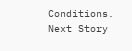Conditions.
Next Story